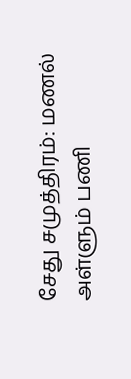சேது சமுத்திரம்: மணல் அள்ளும் பணி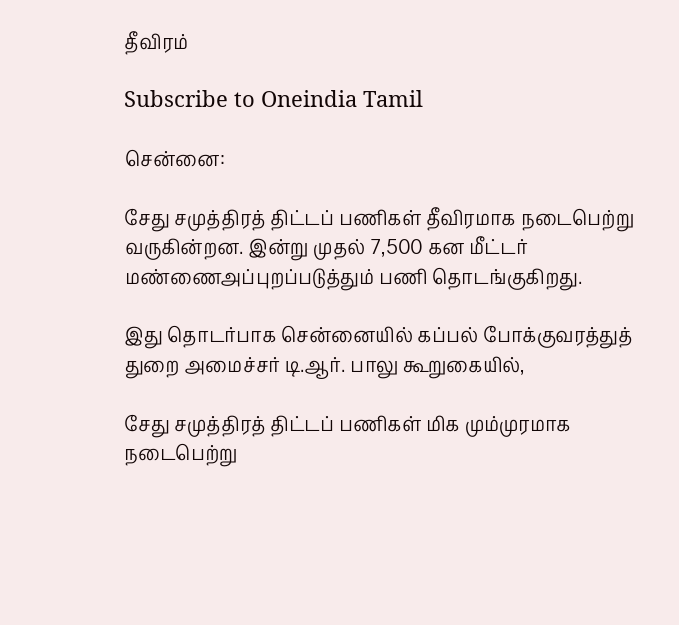தீவிரம்

Subscribe to Oneindia Tamil

சென்னை:

சேது சமுத்திரத் திட்டப் பணிகள் தீவிரமாக நடைபெற்று வருகின்றன. இன்று முதல் 7,500 கன மீட்டர் மண்ணைஅப்புறப்படுத்தும் பணி தொடங்குகிறது.

இது தொடர்பாக சென்னையில் கப்பல் போக்குவரத்துத் துறை அமைச்சர் டி.ஆர். பாலு கூறுகையில்,

சேது சமுத்திரத் திட்டப் பணிகள் மிக மும்முரமாக நடைபெற்று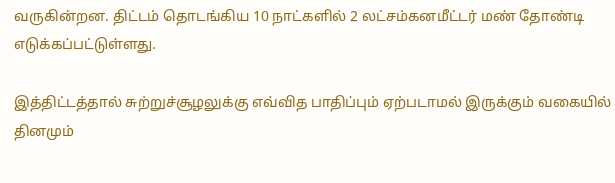வருகின்றன. திட்டம் தொடங்கிய 10 நாட்களில் 2 லட்சம்கனமீட்டர் மண் தோண்டி எடுக்கப்பட்டுள்ளது.

இத்திட்டத்தால் சுற்றுச்சூழலுக்கு எவ்வித பாதிப்பும் ஏற்படாமல் இருக்கும் வகையில் தினமும்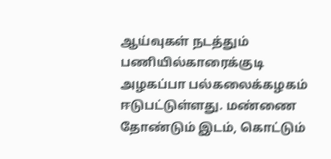ஆய்வுகள் நடத்தும் பணியில்காரைக்குடி அழகப்பா பல்கலைக்கழகம் ஈடுபட்டுள்ளது. மண்ணை தோண்டும் இடம், கொட்டும்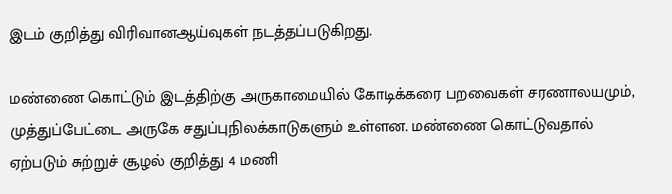இடம் குறித்து விரிவானஆய்வுகள் நடத்தப்படுகிறது.

மண்ணை கொட்டும் இடத்திற்கு அருகாமையில் கோடிக்கரை பறவைகள் சரணாலயமும், முத்துப்பேட்டை அருகே சதுப்புநிலக்காடுகளும் உள்ளன. மண்ணை கொட்டுவதால் ஏற்படும் சுற்றுச் சூழல் குறித்து 4 மணி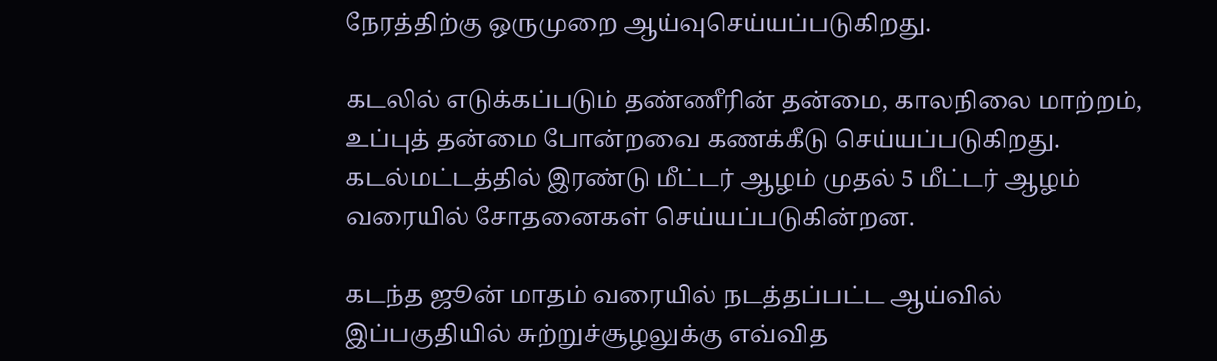நேரத்திற்கு ஒருமுறை ஆய்வுசெய்யப்படுகிறது.

கடலில் எடுக்கப்படும் தண்ணீரின் தன்மை, காலநிலை மாற்றம், உப்புத் தன்மை போன்றவை கணக்கீடு செய்யப்படுகிறது. கடல்மட்டத்தில் இரண்டு மீட்டர் ஆழம் முதல் 5 மீட்டர் ஆழம் வரையில் சோதனைகள் செய்யப்படுகின்றன.

கடந்த ஜூன் மாதம் வரையில் நடத்தப்பட்ட ஆய்வில் இப்பகுதியில் சுற்றுச்சூழலுக்கு எவ்வித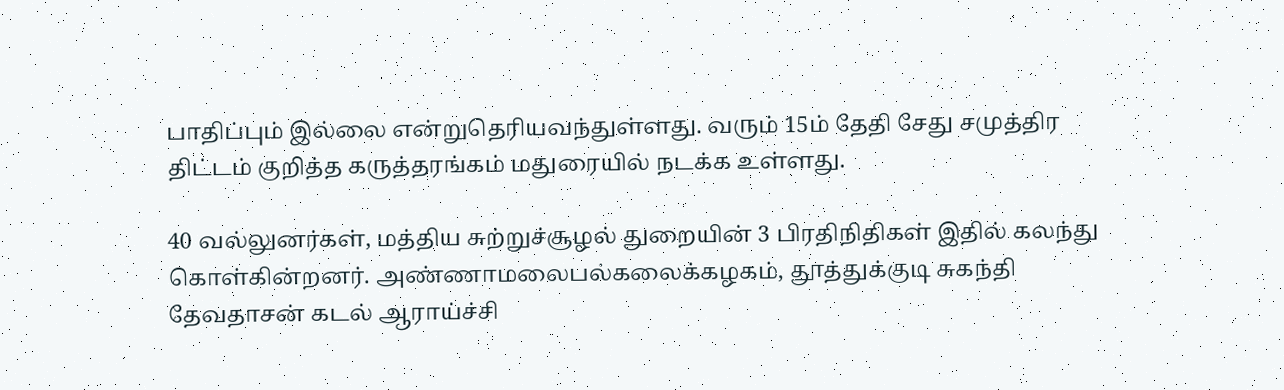பாதிப்பும் இல்லை என்றுதெரியவந்துள்ளது. வரும் 15ம் தேதி சேது சமுத்திர திட்டம் குறித்த கருத்தரங்கம் மதுரையில் நடக்க உள்ளது.

40 வல்லுனர்கள், மத்திய சுற்றுச்சூழல் துறையின் 3 பிரதிநிதிகள் இதில் கலந்து கொள்கின்றனர். அண்ணாமலைபல்கலைக்கழகம், தூத்துக்குடி சுகந்தி தேவதாசன் கடல் ஆராய்ச்சி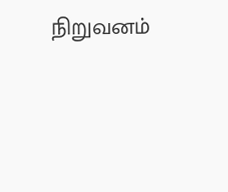நிறுவனம்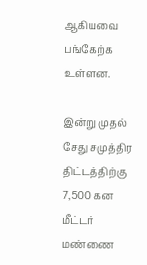ஆகியவை பங்கேற்க உள்ளன.

இன்று முதல் சேது சமுத்திர திட்டத்திற்கு 7,500 கன மீட்டர் மண்ணை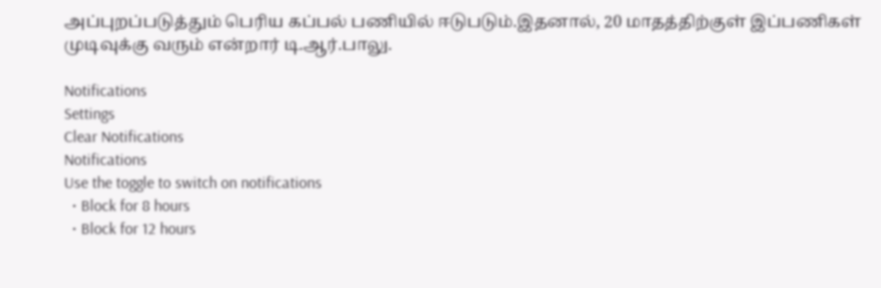அப்புறப்படுத்தும் பெரிய கப்பல் பணியில் ஈடுபடும்.இதனால், 20 மாதத்திற்குள் இப்பணிகள் முடிவுக்கு வரும் என்றார் டி.ஆர்.பாலு.

Notifications
Settings
Clear Notifications
Notifications
Use the toggle to switch on notifications
  • Block for 8 hours
  • Block for 12 hours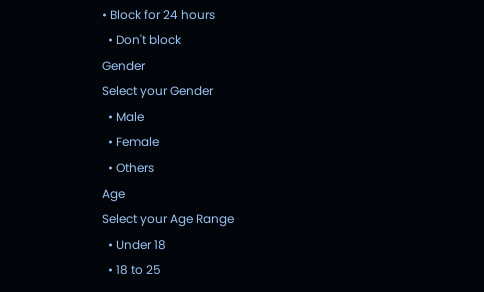• Block for 24 hours
  • Don't block
Gender
Select your Gender
  • Male
  • Female
  • Others
Age
Select your Age Range
  • Under 18
  • 18 to 25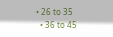• 26 to 35
  • 36 to 45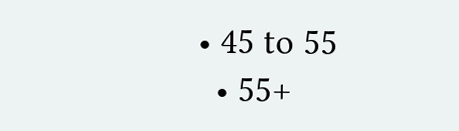• 45 to 55
  • 55+